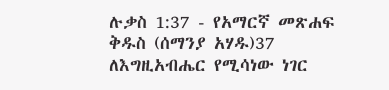ሉቃስ 1:37 - የአማርኛ መጽሐፍ ቅዱስ (ሰማንያ አሃዱ)37 ለእግዚአብሔር የሚሳነው ነገር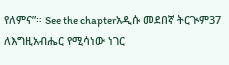የለምና”። See the chapterአዲሱ መደበኛ ትርጒም37 ለእግዚአብሔር የሚሳነው ነገር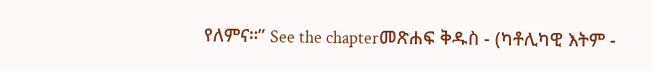የለምና።” See the chapterመጽሐፍ ቅዱስ - (ካቶሊካዊ እትም -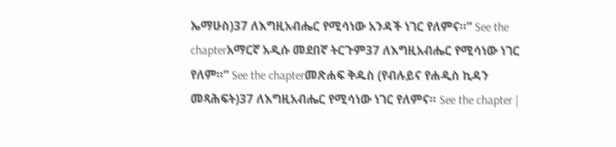ኤማሁስ)37 ለእግዚአብሔር የሚሳነው አንዳች ነገር የለምና።” See the chapterአማርኛ አዲሱ መደበኛ ትርጉም37 ለእግዚአብሔር የሚሳነው ነገር የለም።” See the chapterመጽሐፍ ቅዱስ (የብሉይና የሐዲስ ኪዳን መጻሕፍት)37 ለእግዚአብሔር የሚሳነው ነገር የለምና። See the chapter |